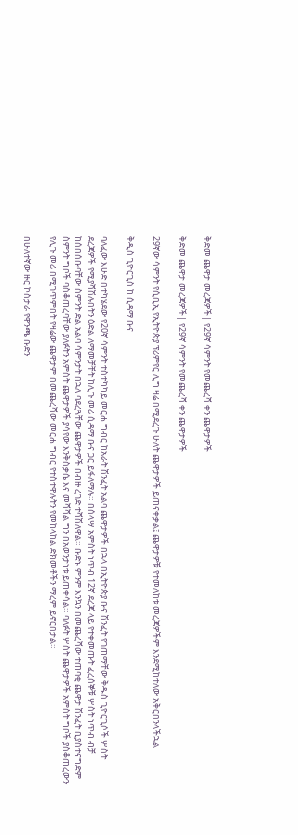ቅድመ ጨዋታ መረጃዎች| የ29ኛ ሳምንት የመጨረሻ ቀን ጨዋታዎች

ቅድመ ጨዋታ መረጃዎች| የ29ኛ ሳምንት የመጨረሻ ቀን ጨዋታዎች

29ኛው ሳምንት የሲቢኢ የኢትዮጵያ ፕሪምየር ሊግ ዛሬ በሚደረጉ ሁለት ጨዋታዎች ይጠናቀቃል፤ ጨዋታዎቹ የተመለከቱ መረጃዎችም እንደሚከተለው አቅርበንላችኋል

ቅዲስ ጊዮርጊስ ከ ሲዳማ ቡና

ባለፈው እሁድ በተካሄደው የ20ኛ ሳምንት ተስተካካይ መርሐ ግብር ከአራት ሽንፈት አልባ ጨዋታዎች በኋላ በኢትዮጵያ ቡና ሽንፈት የገጠማቸው ቅዱስ ጊዮርጊሶች ሦስት ደረጃዎች የሚያሻሽሉበትን ዕድል ለማመቻቸት ከሊጉ መሪ ሲዳማ ቡና ጋር ይፋለማሉ። በሰላሣ አምስት ነጥብ 12ኛ ደረጃ ላይ የተቀመጡት ፈረሰኞቹ ሦስት ነጥብ ብቻ ከሰበሰቡባቸው ስምንት ድል አልባ ሳምንታት በኋለ ባደረጓቸው ጨዋታዎች በብዙ ረገድ ተሻሽለዋል። ቡድኑ ምንም እንኳን በመጨረሻው ተጠባቂ ጨዋታ ሽንፈት ቢያስተናግድም ስምንት ግቦች ባስቆጠረባቸው ያለፉትን አምስት ጨዋታዎች ያሳየው እንቅስቃሴ እና መሻሻል ግን በአወንታነቱ ይጠቀሳል። ባለፉት ሦስት ጨዋታዎች አምስት ግቦች ያስቆጠረውን የሊጉ መሪ በሚገጥምበት የዛሬው ጨዋታም በመጨረሻው መርሐ ግብር የተስተዋሉትን የመከላከል ድክመቶችን ማረም ይኖርበታል።

በሁለተኛው ዙር ኮስታራ የዋንጫ ቡድን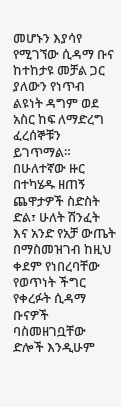መሆኑን እያሳየ የሚገኘው ሲዳማ ቡና ከተከታዩ መቻል ጋር ያለውን የነጥብ ልዩነት ዳግም ወደ አስር ከፍ ለማድረግ ፈረሰኞቹን ይገጥማል። በሁለተኛው ዙር በተካሄዱ ዘጠኝ ጨዋታዎች ስድስት ድል፣ ሁለት ሽንፈት እና አንድ የአቻ ውጤት በማስመዝገብ ከዚህ ቀደም የነበረባቸው የወጥነት ችግር የቀረፉት ሲዳማ ቡናዎች ባስመዘገቧቸው ድሎች እንዲሁም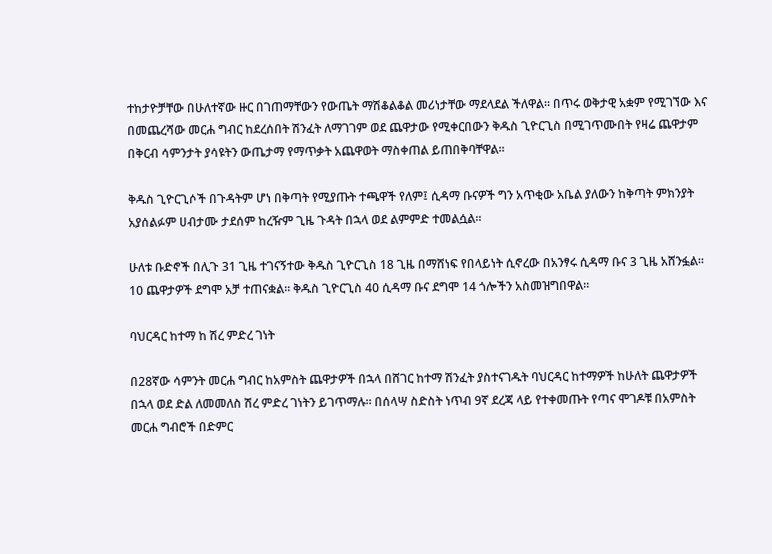ተከታዮቻቸው በሁለተኛው ዙር በገጠማቸውን የውጤት ማሽቆልቆል መሪነታቸው ማደላደል ችለዋል። በጥሩ ወቅታዊ አቋም የሚገኘው እና በመጨረሻው መርሐ ግብር ከደረሰበት ሽንፈት ለማገገም ወደ ጨዋታው የሚቀርበውን ቅዱስ ጊዮርጊስ በሚገጥሙበት የዛሬ ጨዋታም በቅርብ ሳምንታት ያሳዩትን ውጤታማ የማጥቃት አጨዋወት ማስቀጠል ይጠበቅባቸዋል።

ቅዱስ ጊዮርጊሶች በጉዳትም ሆነ በቅጣት የሚያጡት ተጫዋች የለም፤ ሲዳማ ቡናዎች ግን አጥቂው አቤል ያለውን ከቅጣት ምክንያት አያሰልፉም ሀብታሙ ታደሰም ከረዥም ጊዜ ጉዳት በኋላ ወደ ልምምድ ተመልሷል።

ሁለቱ ቡድኖች በሊጉ 31 ጊዜ ተገናኝተው ቅዱስ ጊዮርጊስ 18 ጊዜ በማሸነፍ የበላይነት ሲኖረው በአንፃሩ ሲዳማ ቡና 3 ጊዜ አሸንፏል። 10 ጨዋታዎች ደግሞ አቻ ተጠናቋል። ቅዱስ ጊዮርጊስ 40 ሲዳማ ቡና ደግሞ 14 ጎሎችን አስመዝግበዋል።

ባህርዳር ከተማ ከ ሽረ ምድረ ገነት

በ28ኛው ሳምንት መርሐ ግብር ከአምስት ጨዋታዎች በኋላ በሸገር ከተማ ሽንፈት ያስተናገዱት ባህርዳር ከተማዎች ከሁለት ጨዋታዎች በኋላ ወደ ድል ለመመለስ ሽረ ምድረ ገነትን ይገጥማሉ። በሰላሣ ስድስት ነጥብ 9ኛ ደረጃ ላይ የተቀመጡት የጣና ሞገዶቹ በአምስት መርሐ ግብሮች በድምር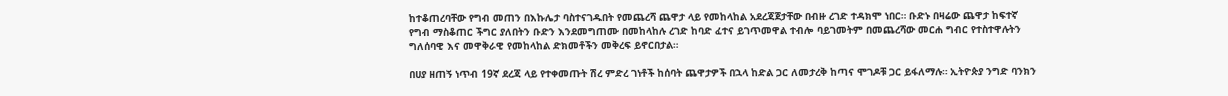ከተቆጠረባቸው የግብ መጠን በእኩሌታ ባስተናገዱበት የመጨረሻ ጨዋታ ላይ የመከላከል አደረጃጀታቸው በብዙ ረገድ ተዳክሞ ነበር። ቡድኑ በዛሬው ጨዋታ ከፍተኛ የግብ ማስቆጠር ችግር ያለበትን ቡድን እንደመግጠሙ በመከላከሉ ረገድ ከባድ ፈተና ይገጥመዋል ተብሎ ባይገመትም በመጨረሻው መርሐ ግብር የተስተዋሉትን ግለሰባዊ እና መዋቅራዊ የመከላከል ድክመቶችን መቅረፍ ይኖርበታል።

በሀያ ዘጠኝ ነጥብ 19ኛ ደረጃ ላይ የተቀመጡት ሽረ ምድረ ገነቶች ከሰባት ጨዋታዎች በኋላ ከድል ጋር ለመታረቅ ከጣና ሞገዶቹ ጋር ይፋለማሉ። ኢትዮጵያ ንግድ ባንክን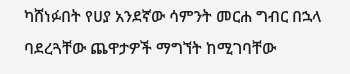ካሸነፉበት የሀያ አንደኛው ሳምንት መርሐ ግብር በኋላ ባደረጓቸው ጨዋታዎች ማግኘት ከሚገባቸው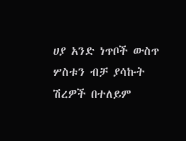ሀያ አንድ ነጥቦች ውስጥ ሦስቱን ብቻ ያሳኩት ሽረዎች በተለይም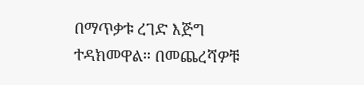በማጥቃቱ ረገድ እጅግ ተዳክመዋል። በመጨረሻዎቹ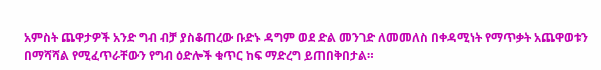አምስት ጨዋታዎች አንድ ግብ ብቻ ያስቆጠረው ቡድኑ ዳግም ወደ ድል መንገድ ለመመለስ በቀዳሚነት የማጥቃት አጨዋወቱን በማሻሻል የሚፈጥራቸውን የግብ ዕድሎች ቁጥር ከፍ ማድረግ ይጠበቅበታል።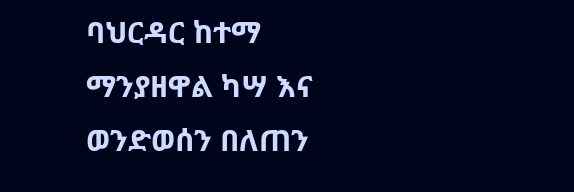ባህርዳር ከተማ ማንያዘዋል ካሣ እና ወንድወሰን በለጠን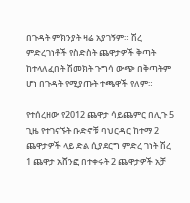በጉዳት ምክንያት ዛሬ አያገኝም። ሽረ ምድረገነቶች የስድስት ጨዋታዎች ቅጣት ከተላለፈበት ሽመክት ጉግሳ ውጭ በቅጣትም ሆነ በጉዳት የሚያጡት ተጫዋች የለም።

የተሰረዘው የ2012 ጨዋታ ሳይጨምር በሊጉ 5 ጊዜ የተገናኙት ቡድኖቹ ባህርዳር ከተማ 2 ጨዋታዎች ላይ ድል ሲያደርግ ምድረ ገነት ሽረ 1 ጨዋታ አሸንፎ በተቀሩት 2 ጨዋታዎች አቻ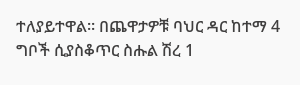ተለያይተዋል። በጨዋታዎቹ ባህር ዳር ከተማ 4 ግቦች ሲያስቆጥር ስሑል ሽረ 1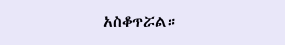አስቆጥሯል።